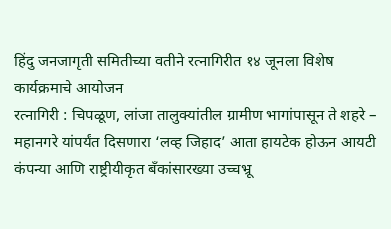हिंदु जनजागृती समितीच्या वतीने रत्नागिरीत १४ जूनला विशेष कार्यक्रमाचे आयोजन
रत्नागिरी : चिपळूण, लांजा तालुक्यांतील ग्रामीण भागांपासून ते शहरे – महानगरे यांपर्यंत दिसणारा ‘लव्ह जिहाद’ आता हायटेक होऊन आयटी कंपन्या आणि राष्ट्रीयीकृत बँकांसारख्या उच्चभ्रू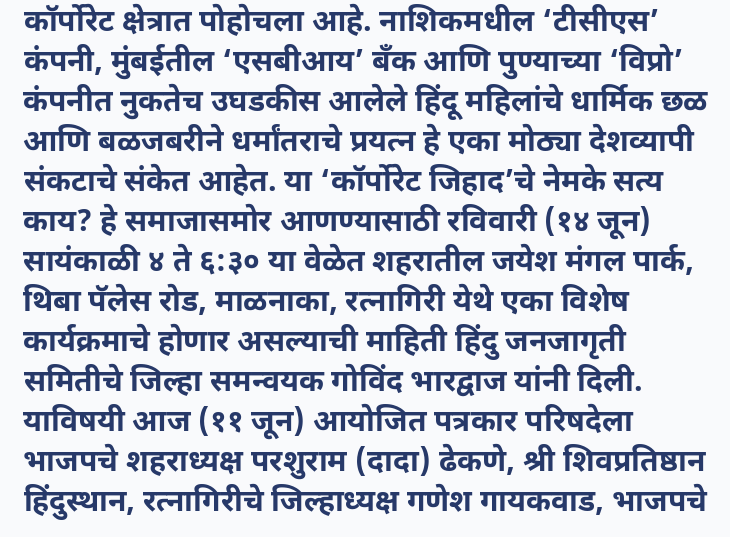कॉर्पोरेट क्षेत्रात पोहोचला आहे. नाशिकमधील ‘टीसीएस’ कंपनी, मुंबईतील ‘एसबीआय’ बँक आणि पुण्याच्या ‘विप्रो’ कंपनीत नुकतेच उघडकीस आलेले हिंदू महिलांचे धार्मिक छळ आणि बळजबरीने धर्मांतराचे प्रयत्न हे एका मोठ्या देशव्यापी संकटाचे संकेत आहेत. या ‘कॉर्पोरेट जिहाद’चे नेमके सत्य काय? हे समाजासमोर आणण्यासाठी रविवारी (१४ जून) सायंकाळी ४ ते ६:३० या वेळेत शहरातील जयेश मंगल पार्क, थिबा पॅलेस रोड, माळनाका, रत्नागिरी येथे एका विशेष कार्यक्रमाचे होणार असल्याची माहिती हिंदु जनजागृती समितीचे जिल्हा समन्वयक गोविंद भारद्वाज यांनी दिली.
याविषयी आज (११ जून) आयोजित पत्रकार परिषदेला भाजपचे शहराध्यक्ष परशुराम (दादा) ढेकणे, श्री शिवप्रतिष्ठान हिंदुस्थान, रत्नागिरीचे जिल्हाध्यक्ष गणेश गायकवाड, भाजपचे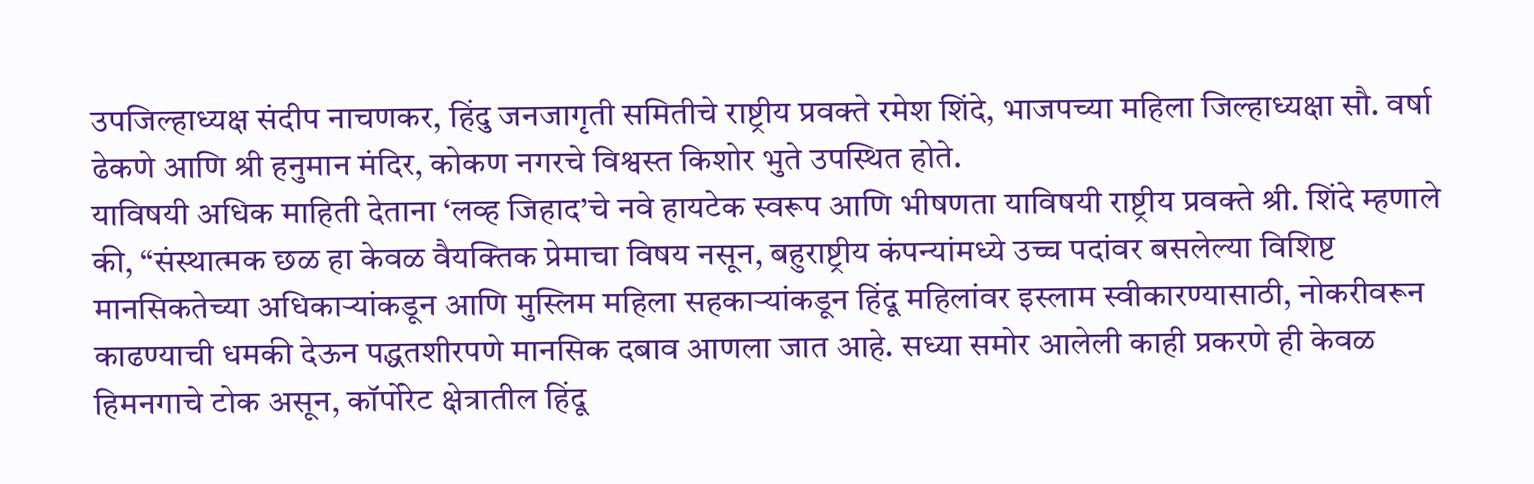उपजिल्हाध्यक्ष संदीप नाचणकर, हिंदु जनजागृती समितीचे राष्ट्रीय प्रवक्ते रमेश शिंदे, भाजपच्या महिला जिल्हाध्यक्षा सौ. वर्षा ढेकणे आणि श्री हनुमान मंदिर, कोकण नगरचे विश्वस्त किशोर भुते उपस्थित होते.
याविषयी अधिक माहिती देताना ‘लव्ह जिहाद’चे नवे हायटेक स्वरूप आणि भीषणता याविषयी राष्ट्रीय प्रवक्ते श्री. शिंदे म्हणाले की, “संस्थात्मक छळ हा केवळ वैयक्तिक प्रेमाचा विषय नसून, बहुराष्ट्रीय कंपन्यांमध्ये उच्च पदांवर बसलेल्या विशिष्ट मानसिकतेच्या अधिकाऱ्यांकडून आणि मुस्लिम महिला सहकाऱ्यांकडून हिंदू महिलांवर इस्लाम स्वीकारण्यासाठी, नोकरीवरून काढण्याची धमकी देऊन पद्धतशीरपणे मानसिक दबाव आणला जात आहे. सध्या समोर आलेली काही प्रकरणे ही केवळ हिमनगाचे टोक असून, कॉर्पोरेट क्षेत्रातील हिंदू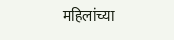महिलांच्या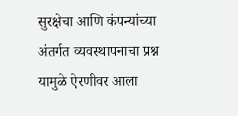सुरक्षेचा आणि कंपन्यांच्या अंतर्गत व्यवस्थापनाचा प्रश्न यामुळे ऐरणीवर आला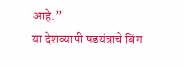आहे.”
या देशव्यापी षडयंत्राचे बिंग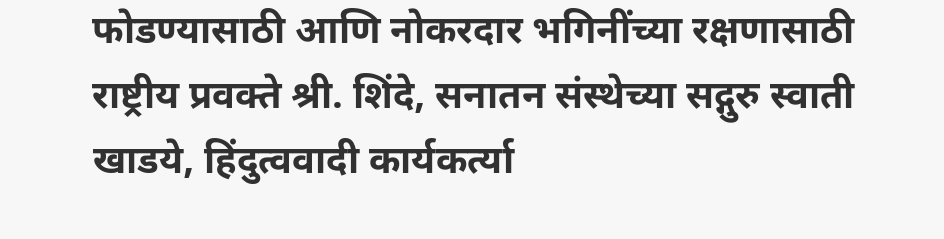फोडण्यासाठी आणि नोकरदार भगिनींच्या रक्षणासाठी राष्ट्रीय प्रवक्ते श्री. शिंदे, सनातन संस्थेच्या सद्गुरु स्वाती खाडये, हिंदुत्ववादी कार्यकर्त्या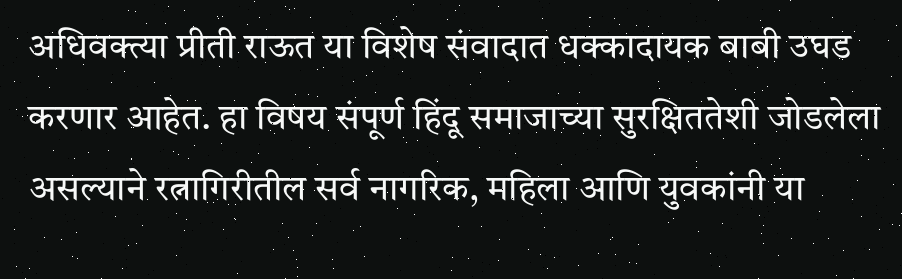अधिवक्त्या प्रीती राऊत या विशेष संवादात धक्कादायक बाबी उघड करणार आहेत. हा विषय संपूर्ण हिंदू समाजाच्या सुरक्षिततेशी जोडलेला असल्याने रत्नागिरीतील सर्व नागरिक, महिला आणि युवकांनी या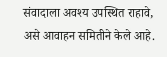संवादाला अवश्य उपस्थित राहावे, असे आवाहन समितीने केले आहे.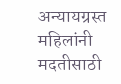अन्यायग्रस्त महिलांनी मदतीसाठी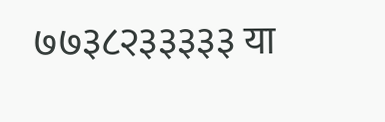७७३८२३३३३३ या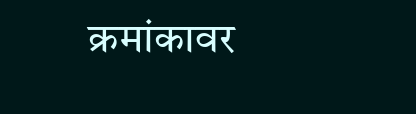क्रमांकावर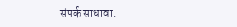संपर्क साधावा.